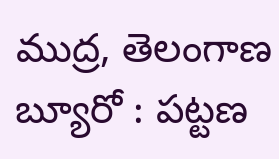ముద్ర, తెలంగాణ బ్యూరో : పట్టణ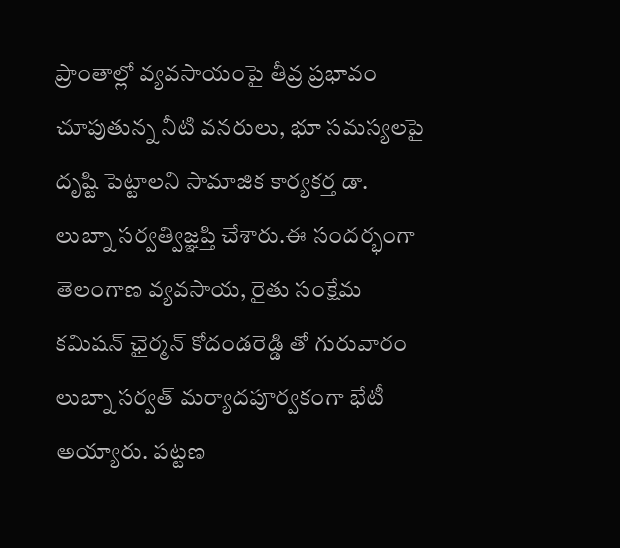ప్రాంతాల్లో వ్యవసాయంపై తీవ్ర ప్రభావం చూపుతున్న నీటి వనరులు, భూ సమస్యలపై దృష్టి పెట్టాలని సామాజిక కార్యకర్త డా. లుబ్నా సర్వత్విజ్ఞప్తి చేశారు.ఈ సందర్భంగా తెలంగాణ వ్యవసాయ, రైతు సంక్షేమ కమిషన్ ఛైర్మన్ కోదండరెడ్డి తో గురువారం లుబ్నా సర్వత్ మర్యాదపూర్వకంగా భేటీ అయ్యారు. పట్టణ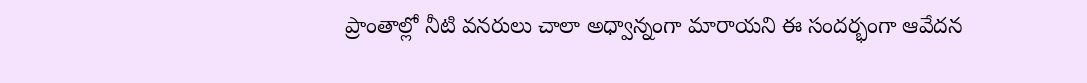ప్రాంతాల్లో నీటి వనరులు చాలా అధ్వాన్నంగా మారాయని ఈ సందర్భంగా ఆవేదన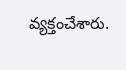వ్యక్తంచేశారు.